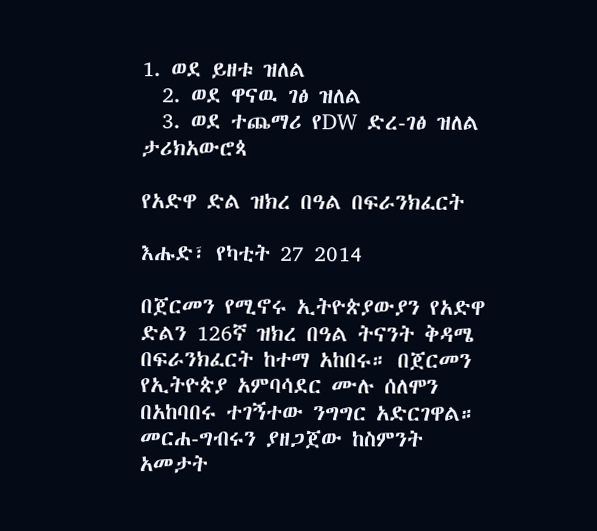1. ወደ ይዘቱ ዝለል
  2. ወደ ዋናዉ ገፅ ዝለል
  3. ወደ ተጨማሪ የDW ድረ-ገፅ ዝለል
ታሪክአውሮጳ

የአድዋ ድል ዝክረ በዓል በፍራንክፈርት

እሑድ፣ የካቲት 27 2014

በጀርመን የሚኖሩ ኢትዮጵያውያን የአድዋ ድልን 126ኛ ዝክረ በዓል ትናንት ቅዳሜ በፍራንክፈርት ከተማ አከበሩ። በጀርመን የኢትዮጵያ አምባሳደር ሙሉ ሰለሞን በአከባበሩ ተገኝተው ንግግር አድርገዋል። መርሐ-ግብሩን ያዘጋጀው ከስምንት አመታት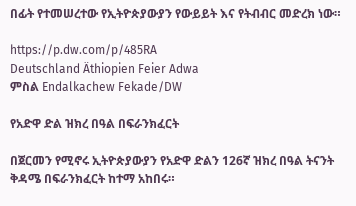በፊት የተመሠረተው የኢትዮጵያውያን የውይይት እና የትብብር መድረክ ነው።

https://p.dw.com/p/485RA
Deutschland Äthiopien Feier Adwa
ምስል Endalkachew Fekade/DW

የአድዋ ድል ዝክረ በዓል በፍራንክፈርት

በጀርመን የሚኖሩ ኢትዮጵያውያን የአድዋ ድልን 126ኛ ዝክረ በዓል ትናንት ቅዳሜ በፍራንክፈርት ከተማ አከበሩ።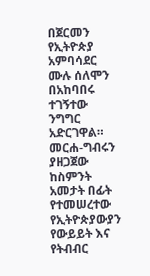በጀርመን የኢትዮጵያ አምባሳደር ሙሉ ሰለሞን በአከባበሩ ተገኝተው ንግግር አድርገዋል። መርሐ-ግብሩን ያዘጋጀው ከስምንት አመታት በፊት የተመሠረተው የኢትዮጵያውያን የውይይት እና የትብብር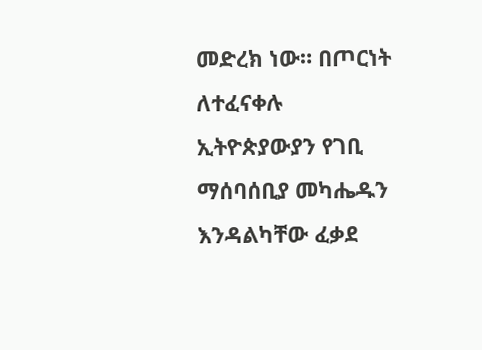መድረክ ነው። በጦርነት ለተፈናቀሉ ኢትዮጵያውያን የገቢ ማሰባሰቢያ መካሔዱን እንዳልካቸው ፈቃደ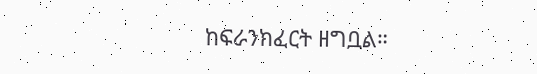ከፍራንክፈርት ዘግቧል።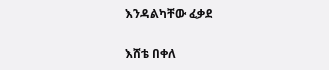እንዳልካቸው ፈቃደ

እሸቴ በቀለ